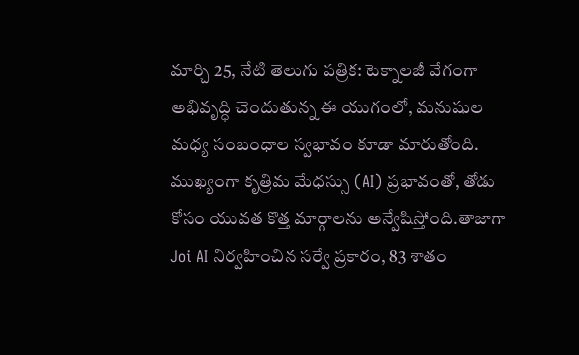మార్చి 25, నేటి తెలుగు పత్రిక: టెక్నాలజీ వేగంగా అభివృద్ధి చెందుతున్న ఈ యుగంలో, మనుషుల మధ్య సంబంధాల స్వభావం కూడా మారుతోంది. ముఖ్యంగా కృత్రిమ మేధస్సు (AI) ప్రభావంతో, తోడు కోసం యువత కొత్త మార్గాలను అన్వేషిస్తోంది.తాజాగా Joi AI నిర్వహించిన సర్వే ప్రకారం, 83 శాతం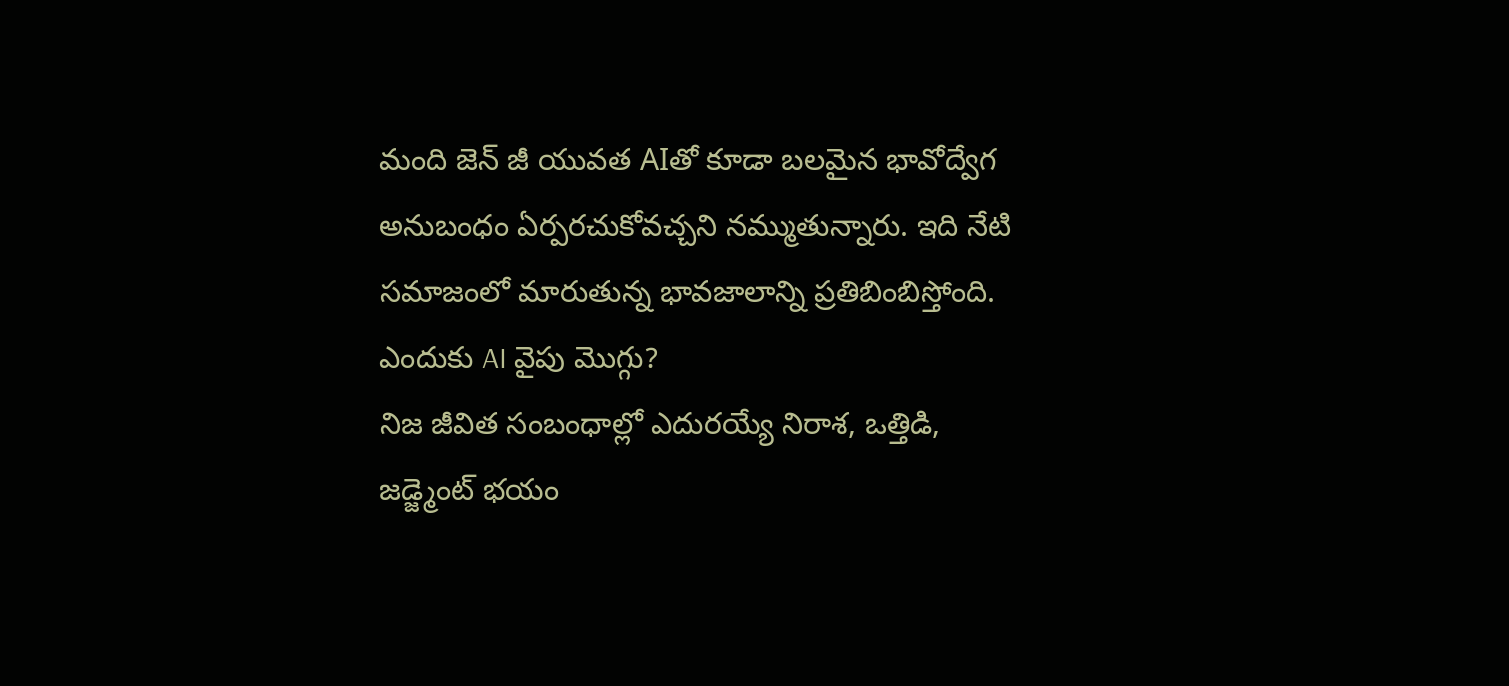మంది జెన్ జీ యువత AIతో కూడా బలమైన భావోద్వేగ అనుబంధం ఏర్పరచుకోవచ్చని నమ్ముతున్నారు. ఇది నేటి సమాజంలో మారుతున్న భావజాలాన్ని ప్రతిబింబిస్తోంది.
ఎందుకు AI వైపు మొగ్గు?
నిజ జీవిత సంబంధాల్లో ఎదురయ్యే నిరాశ, ఒత్తిడి, జడ్జ్మెంట్ భయం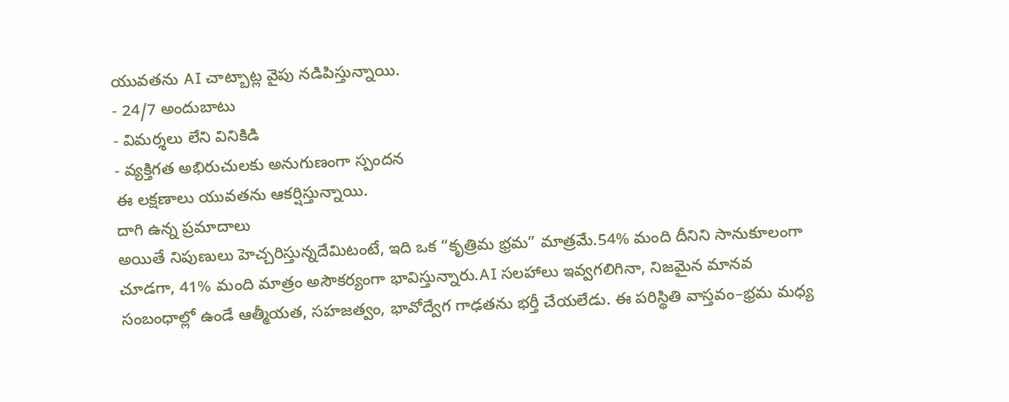యువతను AI చాట్బాట్ల వైపు నడిపిస్తున్నాయి.
- 24/7 అందుబాటు
- విమర్శలు లేని వినికిడి
- వ్యక్తిగత అభిరుచులకు అనుగుణంగా స్పందన
ఈ లక్షణాలు యువతను ఆకర్షిస్తున్నాయి.
దాగి ఉన్న ప్రమాదాలు
అయితే నిపుణులు హెచ్చరిస్తున్నదేమిటంటే, ఇది ఒక “కృత్రిమ భ్రమ” మాత్రమే.54% మంది దీనిని సానుకూలంగా చూడగా, 41% మంది మాత్రం అసౌకర్యంగా భావిస్తున్నారు.AI సలహాలు ఇవ్వగలిగినా, నిజమైన మానవ సంబంధాల్లో ఉండే ఆత్మీయత, సహజత్వం, భావోద్వేగ గాఢతను భర్తీ చేయలేడు. ఈ పరిస్థితి వాస్తవం–భ్రమ మధ్య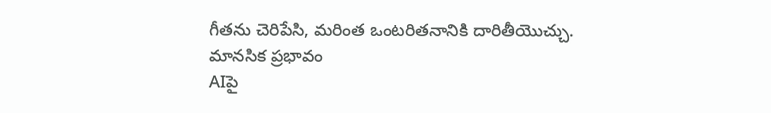గీతను చెరిపేసి, మరింత ఒంటరితనానికి దారితీయొచ్చు.
మానసిక ప్రభావం
AIపై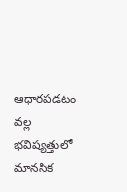ఆధారపడటం వల్ల భవిష్యత్తులో మానసిక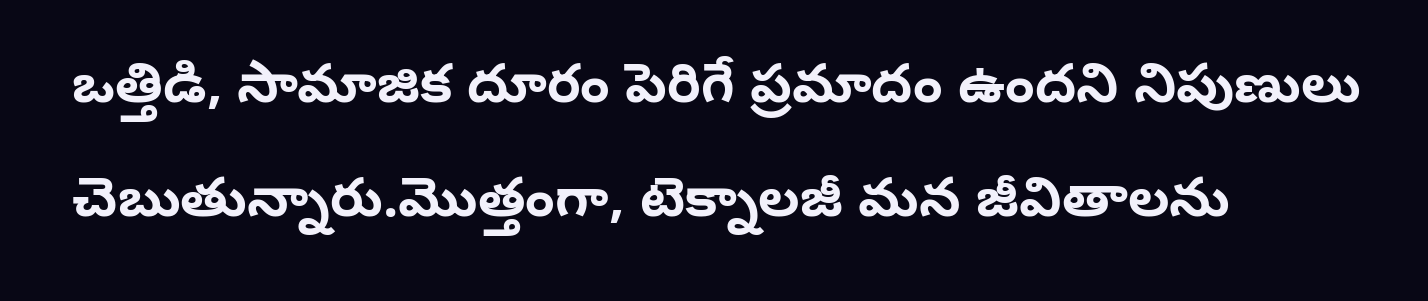ఒత్తిడి, సామాజిక దూరం పెరిగే ప్రమాదం ఉందని నిపుణులు చెబుతున్నారు.మొత్తంగా, టెక్నాలజీ మన జీవితాలను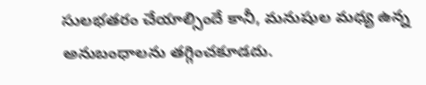సులభతరం చేయాల్సిందే కానీ, మనుషుల మధ్య ఉన్న అనుబంధాలను తగ్గించకూడదు.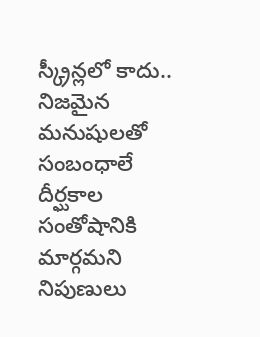స్క్రీన్లలో కాదు.. నిజమైన మనుషులతో సంబంధాలే దీర్ఘకాల సంతోషానికి మార్గమని నిపుణులు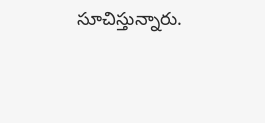సూచిస్తున్నారు.